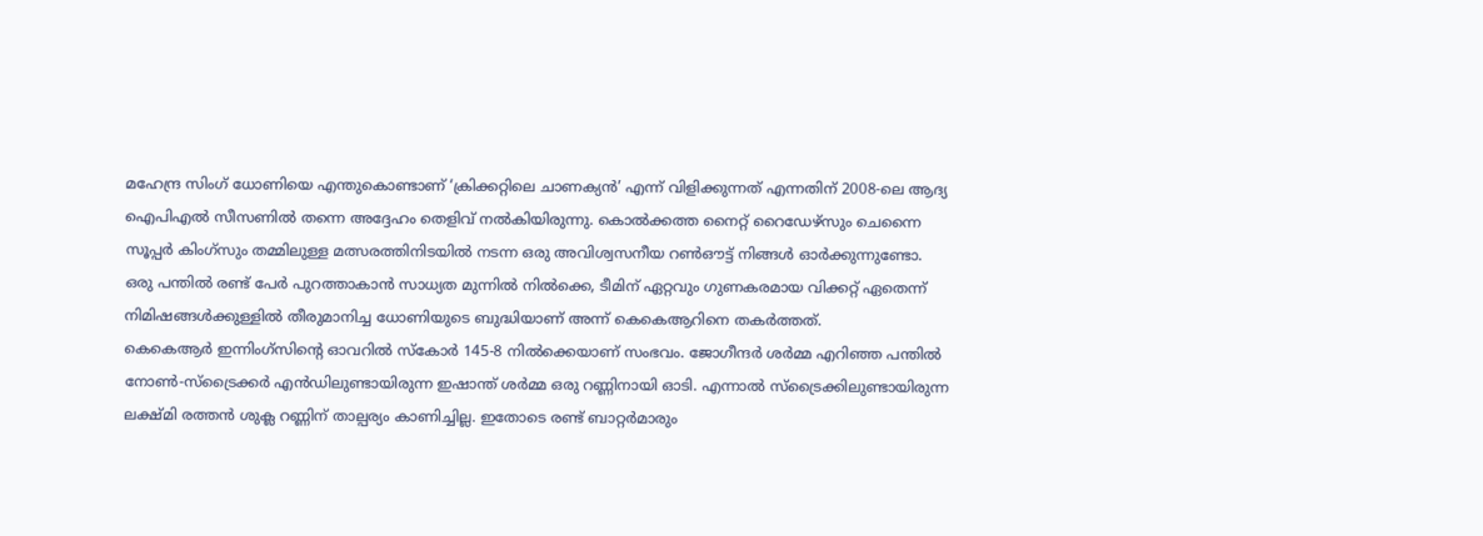മഹേന്ദ്ര സിംഗ് ധോണിയെ എന്തുകൊണ്ടാണ് ‘ക്രിക്കറ്റിലെ ചാണക്യൻ’ എന്ന് വിളിക്കുന്നത് എന്നതിന് 2008-ലെ ആദ്യ ഐപിഎൽ സീസണിൽ തന്നെ അദ്ദേഹം തെളിവ് നൽകിയിരുന്നു. കൊൽക്കത്ത നൈറ്റ് റൈഡേഴ്സും ചെന്നൈ സൂപ്പർ കിംഗ്സും തമ്മിലുള്ള മത്സരത്തിനിടയിൽ നടന്ന ഒരു അവിശ്വസനീയ റൺഔട്ട് നിങ്ങൾ ഓർക്കുന്നുണ്ടോ. ഒരു പന്തിൽ രണ്ട് പേർ പുറത്താകാൻ സാധ്യത മുന്നിൽ നിൽക്കെ, ടീമിന് ഏറ്റവും ഗുണകരമായ വിക്കറ്റ് ഏതെന്ന് നിമിഷങ്ങൾക്കുള്ളിൽ തീരുമാനിച്ച ധോണിയുടെ ബുദ്ധിയാണ് അന്ന് കെകെആറിനെ തകർത്തത്.
കെകെആർ ഇന്നിംഗ്സിന്റെ ഓവറിൽ സ്കോർ 145-8 നിൽക്കെയാണ് സംഭവം. ജോഗീന്ദർ ശർമ്മ എറിഞ്ഞ പന്തിൽ നോൺ-സ്ട്രൈക്കർ എൻഡിലുണ്ടായിരുന്ന ഇഷാന്ത് ശർമ്മ ഒരു റണ്ണിനായി ഓടി. എന്നാൽ സ്ട്രൈക്കിലുണ്ടായിരുന്ന ലക്ഷ്മി രത്തൻ ശുക്ല റണ്ണിന് താല്പര്യം കാണിച്ചില്ല. ഇതോടെ രണ്ട് ബാറ്റർമാരും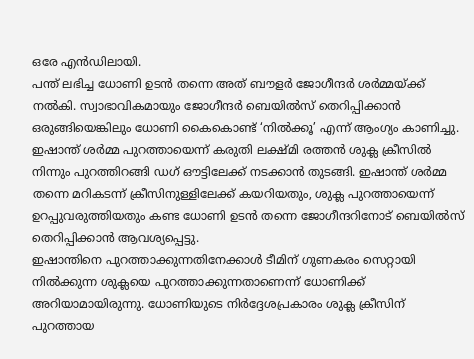ഒരേ എൻഡിലായി.
പന്ത് ലഭിച്ച ധോണി ഉടൻ തന്നെ അത് ബൗളർ ജോഗീന്ദർ ശർമ്മയ്ക്ക് നൽകി. സ്വാഭാവികമായും ജോഗീന്ദർ ബെയിൽസ് തെറിപ്പിക്കാൻ ഒരുങ്ങിയെങ്കിലും ധോണി കൈകൊണ്ട് ‘നിൽക്കൂ’ എന്ന് ആംഗ്യം കാണിച്ചു. ഇഷാന്ത് ശർമ്മ പുറത്തായെന്ന് കരുതി ലക്ഷ്മി രത്തൻ ശുക്ല ക്രീസിൽ നിന്നും പുറത്തിറങ്ങി ഡഗ് ഔട്ടിലേക്ക് നടക്കാൻ തുടങ്ങി. ഇഷാന്ത് ശർമ്മ തന്നെ മറികടന്ന് ക്രീസിനുള്ളിലേക്ക് കയറിയതും, ശുക്ല പുറത്തായെന്ന് ഉറപ്പുവരുത്തിയതും കണ്ട ധോണി ഉടൻ തന്നെ ജോഗീന്ദറിനോട് ബെയിൽസ് തെറിപ്പിക്കാൻ ആവശ്യപ്പെട്ടു.
ഇഷാന്തിനെ പുറത്താക്കുന്നതിനേക്കാൾ ടീമിന് ഗുണകരം സെറ്റായി നിൽക്കുന്ന ശുക്ലയെ പുറത്താക്കുന്നതാണെന്ന് ധോണിക്ക് അറിയാമായിരുന്നു. ധോണിയുടെ നിർദ്ദേശപ്രകാരം ശുക്ല ക്രീസിന് പുറത്തായ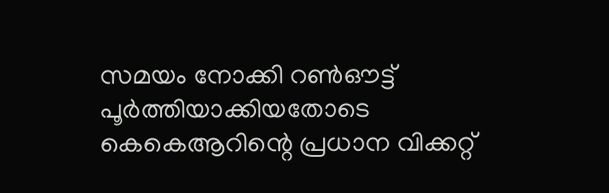സമയം നോക്കി റൺഔട്ട് പൂർത്തിയാക്കിയതോടെ കെകെആറിന്റെ പ്രധാന വിക്കറ്റ്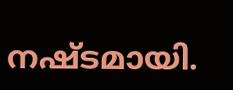നഷ്ടമായി.